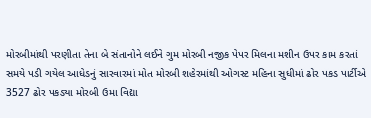મોરબીમાંથી પરણીતા તેના બે સંતાનોને લઈને ગુમ મોરબી નજીક પેપર મિલના મશીન ઉપર કામ કરતાં સમયે પડી ગયેલ આધેડનું સારવારમાં મોત મોરબી શહેરમાંથી ઓગસ્ટ મહિના સુધીમાં ઢોર પકડ પાર્ટીએ 3527 ઢોર પકડ્યા મોરબી ઉમા વિદ્યા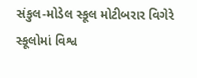સંકુલ-મોડેલ સ્કૂલ મોટીબરાર વિગેરે સ્કૂલોમાં વિશ્વ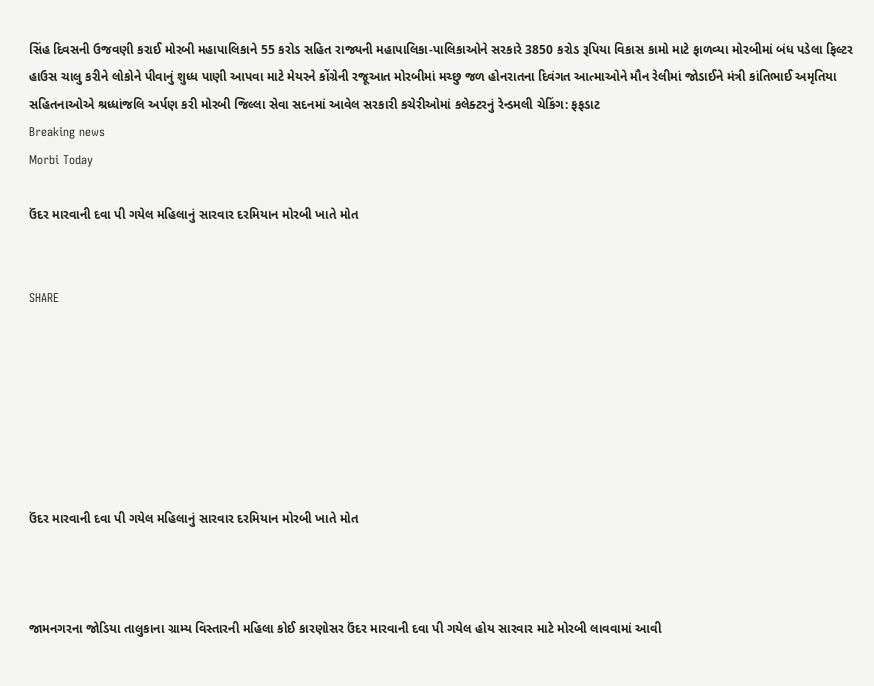સિંહ દિવસની ઉજવણી કરાઈ મોરબી મહાપાલિકાને 55 કરોડ સહિત રાજ્યની મહાપાલિકા-પાલિકાઓને સરકારે 3850 કરોડ રૂપિયા વિકાસ કામો માટે ફાળવ્યા મોરબીમાં બંધ પડેલા ફિલ્ટર હાઉસ ચાલુ કરીને લોકોને પીવાનું શુધ્ધ પાણી આપવા માટે મેયરને કોંગ્રેની રજૂઆત મોરબીમાં મચ્છુ જળ હોનરાતના દિવંગત આત્માઓને મૌન રેલીમાં જોડાઈને મંત્રી કાંતિભાઈ અમૃતિયા સહિતનાઓએ શ્રધ્ધાંજલિ અર્પણ કરી મોરબી જિલ્લા સેવા સદનમાં આવેલ સરકારી કચેરીઓમાં કલેક્ટરનું રેન્ડમલી ચેકિંગ: ફફડાટ
Breaking news
Morbi Today

ઉંદર મારવાની દવા પી ગયેલ મહિલાનું સારવાર દરમિયાન મોરબી ખાતે મોત


SHARE







ઉંદર મારવાની દવા પી ગયેલ મહિલાનું સારવાર દરમિયાન મોરબી ખાતે મોત



જામનગરના જોડિયા તાલુકાના ગ્રામ્ય વિસ્તારની મહિલા કોઈ કારણોસર ઉંદર મારવાની દવા પી ગયેલ હોય સારવાર માટે મોરબી લાવવામાં આવી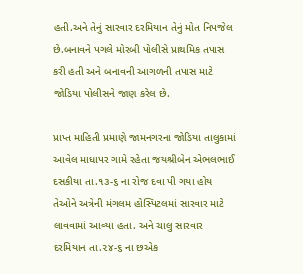હતી.અને તેનું સારવાર દરમિયાન તેનું મોત નિપજેલ છે.બનાવને પગલે મોરબી પોલીસે પ્રાથમિક તપાસ કરી હતી અને બનાવની આગળની તપાસ માટે જોડિયા પોલીસને જાણ કરેલ છે.

પ્રાપ્ત માહિતી પ્રમાણે જામનગરના જોડિયા તાલુકામાં આવેલ માધાપર ગામે રહેતા જયશ્રીબેન એભલભાઈ દસકીયા તા.૧૩-૬ ના રોજ દવા પી ગયા હોય તેઓને અત્રેની મંગલમ હોસ્પિટલમાં સારવાર માટે લાવવામાં આવ્યા હતા. અને ચાલુ સારવાર દરમિયાન તા.૨૪-૬ ના છએક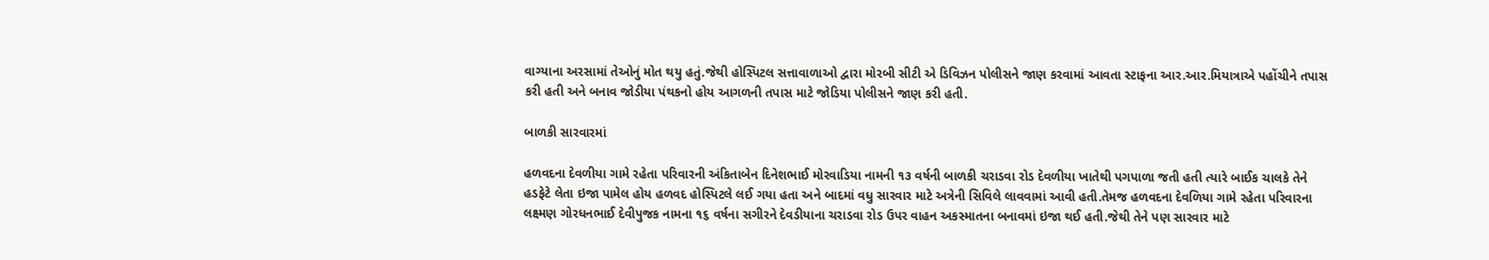વાગ્યાના અરસામાં તેઓનું મોત થયુ હતું.જેથી હોસ્પિટલ સત્તાવાળાઓ દ્વારા મોરબી સીટી એ ડિવિઝન પોલીસને જાણ કરવામાં આવતા સ્ટાફના આર.આર.મિયાત્રાએ પહોંચીને તપાસ કરી હતી અને બનાવ જોડીયા પંથકનો હોય આગળની તપાસ માટે જોડિયા પોલીસને જાણ કરી હતી.

બાળકી સારવારમાં

હળવદના દેવળીયા ગામે રહેતા પરિવારની અંકિતાબેન દિનેશભાઈ મોરવાડિયા નામની ૧૩ વર્ષની બાળકી ચરાડવા રોડ દેવળીયા ખાતેથી પગપાળા જતી હતી ત્યારે બાઈક ચાલકે તેને હડફેટે લેતા ઇજા પામેલ હોય હળવદ હોસ્પિટલે લઈ ગયા હતા અને બાદમાં વધુ સારવાર માટે અત્રેની સિવિલે લાવવામાં આવી હતી.તેમજ હળવદના દેવળિયા ગામે રહેતા પરિવારના લક્ષ્મણ ગોરધનભાઈ દેવીપુજક નામના ૧૬ વર્ષના સગીરને દેવડીયાના ચરાડવા રોડ ઉપર વાહન અકસ્માતના બનાવમાં ઇજા થઈ હતી.જેથી તેને પણ સારવાર માટે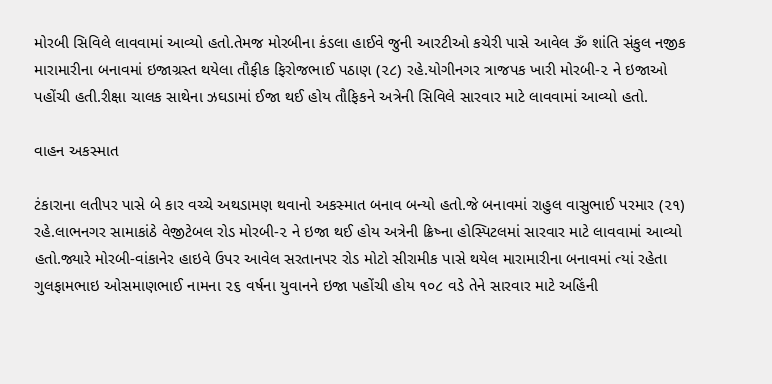મોરબી સિવિલે લાવવામાં આવ્યો હતો.તેમજ મોરબીના કંડલા હાઈવે જુની આરટીઓ કચેરી પાસે આવેલ ૐ શાંતિ સંકુલ નજીક મારામારીના બનાવમાં ઇજાગ્રસ્ત થયેલા તૌફીક ફિરોજભાઈ પઠાણ (૨૮) રહે.યોગીનગર ત્રાજપક ખારી મોરબી-૨ ને ઇજાઓ પહોંચી હતી.રીક્ષા ચાલક સાથેના ઝઘડામાં ઈજા થઈ હોય તૌફિકને અત્રેની સિવિલે સારવાર માટે લાવવામાં આવ્યો હતો.

વાહન અકસ્માત

ટંકારાના લતીપર પાસે બે કાર વચ્ચે અથડામણ થવાનો અકસ્માત બનાવ બન્યો હતો.જે બનાવમાં રાહુલ વાસુભાઈ પરમાર (૨૧) રહે.લાભનગર સામાકાંઠે વેજીટેબલ રોડ મોરબી-૨ ને ઇજા થઈ હોય અત્રેની ક્રિષ્ના હોસ્પિટલમાં સારવાર માટે લાવવામાં આવ્યો હતો.જ્યારે મોરબી-વાંકાનેર હાઇવે ઉપર આવેલ સરતાનપર રોડ મોટો સીરામીક પાસે થયેલ મારામારીના બનાવમાં ત્યાં રહેતા ગુલફામભાઇ ઓસમાણભાઈ નામના ૨૬ વર્ષના યુવાનને ઇજા પહોંચી હોય ૧૦૮ વડે તેને સારવાર માટે અહિંની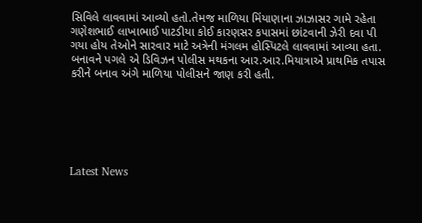સિવિલે લાવવામાં આવ્યો હતો.તેમજ માળિયા મિંયાણાના ઝાઝાસર ગામે રહેતા ગણેશભાઈ લાખાભાઈ પાટડીયા કોઈ કારણસર કપાસમાં છાંટવાની ઝેરી દવા પી ગયા હોય તેઓને સારવાર માટે અત્રેની મંગલમ હોસ્પિટલે લાવવામાં આવ્યા હતા. બનાવને પગલે એ ડિવિઝન પોલીસ મથકના આર.આર.મિયાત્રાએ પ્રાથમિક તપાસ કરીને બનાવ અંગે માળિયા પોલીસને જાણ કરી હતી.






Latest News